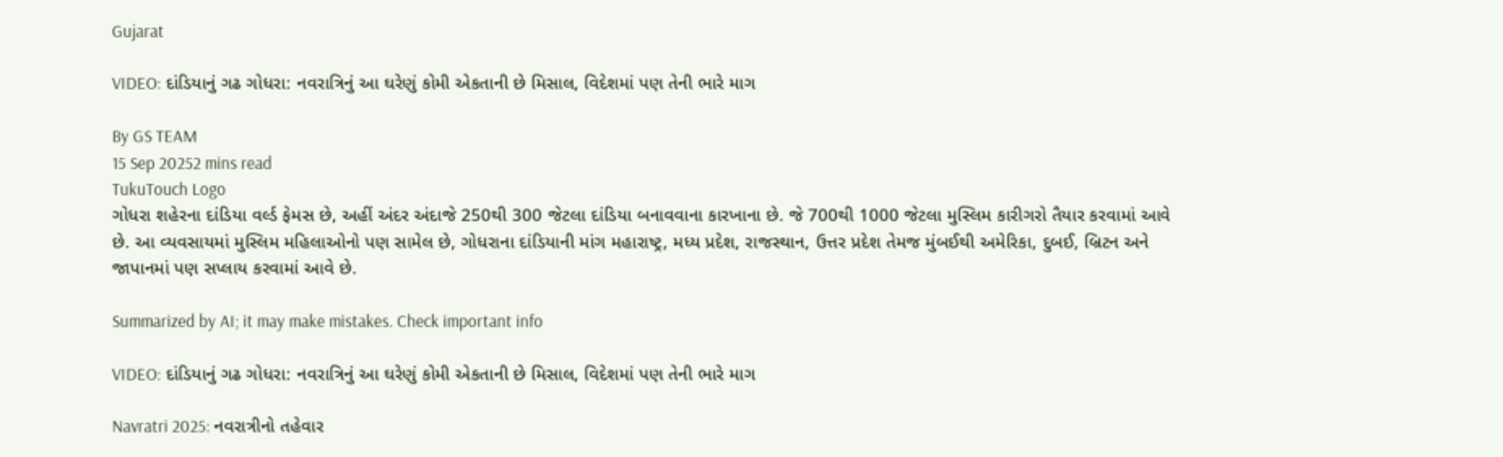Gujarat

VIDEO: દાંડિયાનું ગઢ ગોધરા: નવરાત્રિનું આ ઘરેણું કોમી એકતાની છે મિસાલ, વિદેશમાં પણ તેની ભારે માગ

By GS TEAM
15 Sep 20252 mins read
TukuTouch Logo
ગોધરા શહેરના દાંડિયા વર્લ્ડ ફેમસ છે, અહીં અંદર અંદાજે 250થી 300 જેટલા દાંડિયા બનાવવાના કારખાના છે. જે 700થી 1000 જેટલા મુસ્લિમ કારીગરો તૈયાર કરવામાં આવે છે. આ વ્યવસાયમાં મુસ્લિમ મહિલાઓનો પણ સામેલ છે, ગોધરાના દાંડિયાની માંગ મહારાષ્ટ્ર, મધ્ય પ્રદેશ, રાજસ્થાન, ઉત્તર પ્રદેશ તેમજ મુંબઈથી અમેરિકા, દુબઈ, બ્રિટન અને જાપાનમાં પણ સપ્લાય કરવામાં આવે છે.

Summarized by AI; it may make mistakes. Check important info

VIDEO: દાંડિયાનું ગઢ ગોધરા: નવરાત્રિનું આ ઘરેણું કોમી એકતાની છે મિસાલ, વિદેશમાં પણ તેની ભારે માગ

Navratri 2025: નવરાત્રીનો તહેવાર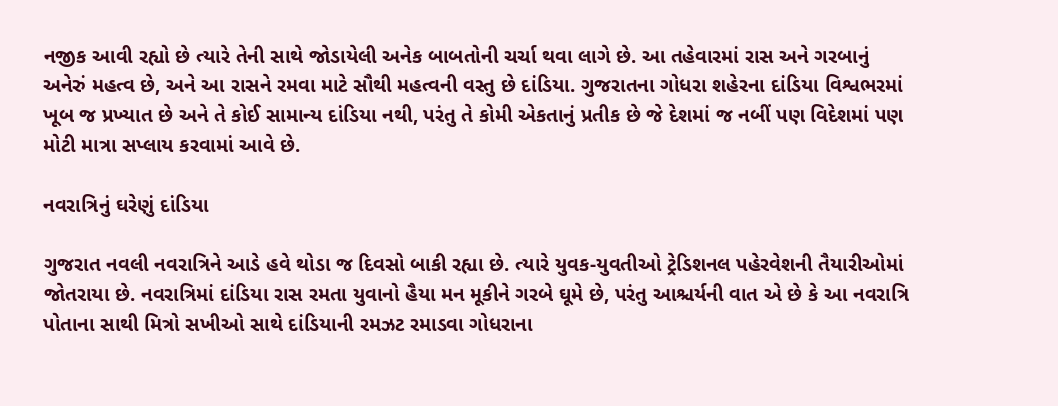નજીક આવી રહ્યો છે ત્યારે તેની સાથે જોડાયેલી અનેક બાબતોની ચર્ચા થવા લાગે છે. આ તહેવારમાં રાસ અને ગરબાનું અનેરું મહત્વ છે, અને આ રાસને રમવા માટે સૌથી મહત્વની વસ્તુ છે દાંડિયા. ગુજરાતના ગોધરા શહેરના દાંડિયા વિશ્વભરમાં ખૂબ જ પ્રખ્યાત છે અને તે કોઈ સામાન્ય દાંડિયા નથી, પરંતુ તે કોમી એકતાનું પ્રતીક છે જે દેશમાં જ નબીં પણ વિદેશમાં પણ મોટી માત્રા સપ્લાય કરવામાં આવે છે.

નવરાત્રિનું ઘરેણું દાંડિયા

ગુજરાત નવલી નવરાત્રિને આડે હવે થોડા જ દિવસો બાકી રહ્યા છે. ત્યારે યુવક-યુવતીઓ ટ્રેડિશનલ પહેરવેશની તૈયારીઓમાં જોતરાયા છે. નવરાત્રિમાં દાંડિયા રાસ રમતા યુવાનો હૈયા મન મૂકીને ગરબે ઘૂમે છે, પરંતુ આશ્ચર્યની વાત એ છે કે આ નવરાત્રિ પોતાના સાથી મિત્રો સખીઓ સાથે દાંડિયાની રમઝટ રમાડવા ગોધરાના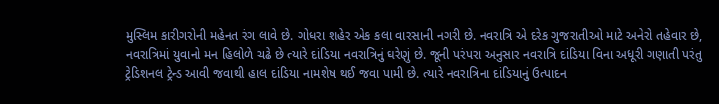મુસ્લિમ કારીગરોની મહેનત રંગ લાવે છે. ગોધરા શહેર એક કલા વારસાની નગરી છે. નવરાત્રિ એ દરેક ગુજરાતીઓ માટે અનેરો તહેવાર છે, નવરાત્રિમાં યુવાનો મન હિલોળે ચઢે છે ત્યારે દાંડિયા નવરાત્રિનું ઘરેણું છે. જૂની પરંપરા અનુસાર નવરાત્રિ દાંડિયા વિના અધૂરી ગણાતી પરંતુ ટ્રેડિશનલ ટ્રેન્ડ આવી જવાથી હાલ દાંડિયા નામશેષ થઈ જવા પામી છે. ત્યારે નવરાત્રિના દાંડિયાનું ઉત્પાદન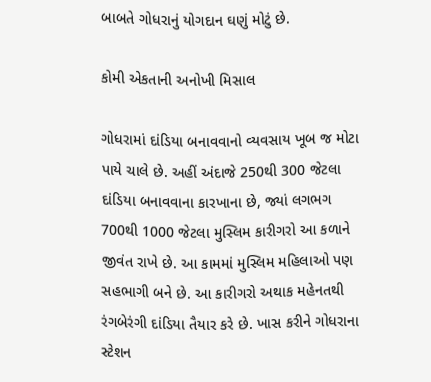બાબતે ગોધરાનું યોગદાન ઘણું મોટું છે.

કોમી એકતાની અનોખી મિસાલ

ગોધરામાં દાંડિયા બનાવવાનો વ્યવસાય ખૂબ જ મોટા પાયે ચાલે છે. અહીં અંદાજે 250થી 300 જેટલા દાંડિયા બનાવવાના કારખાના છે, જ્યાં લગભગ 700થી 1000 જેટલા મુસ્લિમ કારીગરો આ કળાને જીવંત રાખે છે. આ કામમાં મુસ્લિમ મહિલાઓ પણ સહભાગી બને છે. આ કારીગરો અથાક મહેનતથી રંગબેરંગી દાંડિયા તૈયાર કરે છે. ખાસ કરીને ગોધરાના સ્ટેશન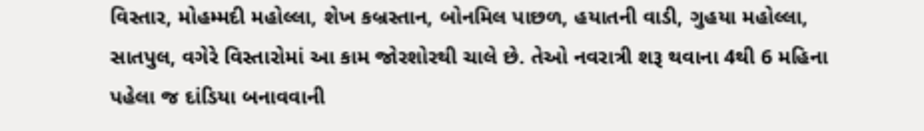વિસ્તાર, મોહમ્મદી મહોલ્લા, શેખ કબ્રસ્તાન, બોનમિલ પાછળ, હયાતની વાડી, ગુહયા મહોલ્લા, સાતપુલ, વગેરે વિસ્તારોમાં આ કામ જોરશોરથી ચાલે છે. તેઓ નવરાત્રી શરૂ થવાના 4થી 6 મહિના પહેલા જ દાંડિયા બનાવવાની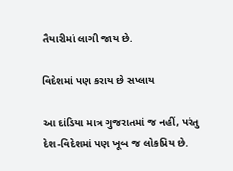તૈયારીમાં લાગી જાય છે.

વિદેશમાં પણ કરાય છે સપ્લાય

આ દાંડિયા માત્ર ગુજરાતમાં જ નહીં, પરંતુ દેશ-વિદેશમાં પણ ખૂબ જ લોકપ્રિય છે.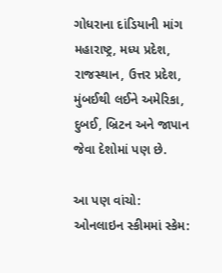ગોધરાના દાંડિયાની માંગ મહારાષ્ટ્ર, મધ્ય પ્રદેશ, રાજસ્થાન, ઉત્તર પ્રદેશ, મુંબઈથી લઈને અમેરિકા, દુબઈ, બ્રિટન અને જાપાન જેવા દેશોમાં પણ છે.

આ પણ વાંચો: ઓનલાઇન સ્કીમમાં સ્કેમ: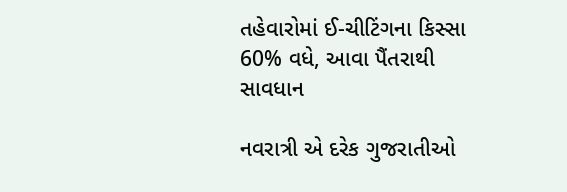તહેવારોમાં ઈ-ચીટિંગના કિસ્સા 60% વધે, આવા પૈંતરાથી સાવધાન

નવરાત્રી એ દરેક ગુજરાતીઓ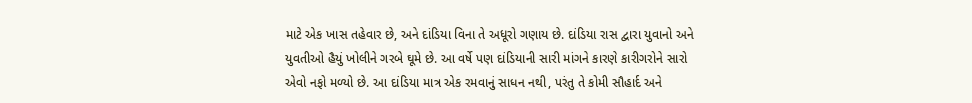માટે એક ખાસ તહેવાર છે, અને દાંડિયા વિના તે અધૂરો ગણાય છે. દાંડિયા રાસ દ્વારા યુવાનો અને યુવતીઓ હૈયું ખોલીને ગરબે ઘૂમે છે. આ વર્ષે પણ દાંડિયાની સારી માંગને કારણે કારીગરોને સારો એવો નફો મળ્યો છે. આ દાંડિયા માત્ર એક રમવાનું સાધન નથી, પરંતુ તે કોમી સૌહાર્દ અને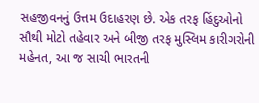સહજીવનનું ઉત્તમ ઉદાહરણ છે. એક તરફ હિંદુઓનો સૌથી મોટો તહેવાર અને બીજી તરફ મુસ્લિમ કારીગરોની મહેનત, આ જ સાચી ભારતની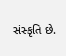સંસ્કૃતિ છે.